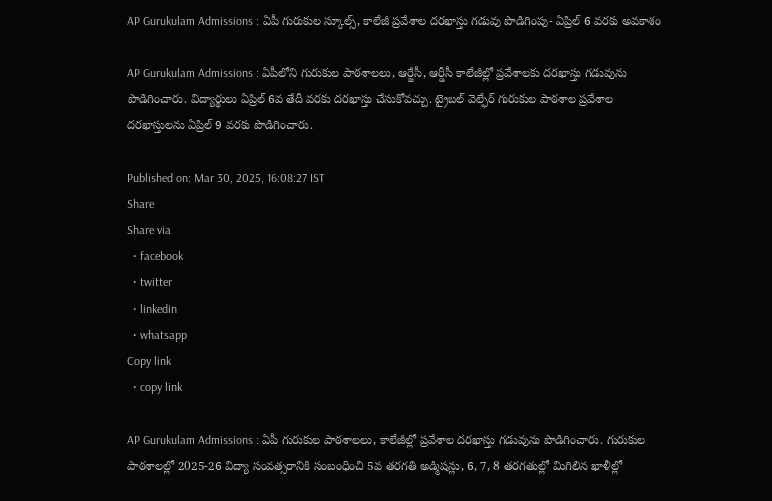AP Gurukulam Admissions : ఏపీ గురుకుల స్కూల్స్, కాలేజీ ప్రవేశాల దరఖాస్తు గడువు పొడిగింపు- ఏప్రిల్ 6 వరకు అవకాశం

AP Gurukulam Admissions : ఏపీలోని గురుకుల పాఠశాలలు, ఆర్జేసీ, ఆర్డీసీ కాలేజీల్లో ప్రవేశాలకు దరఖాస్తు గడువును పొడిగించారు. విద్యార్థులు ఏప్రిల్ 6వ తేదీ వరకు దరఖాస్తు చేసుకోవచ్చు. ట్రైబల్ వెల్ఫేర్ గురుకుల పాఠశాల ప్రవేశాల దరఖాస్తులను ఏప్రిల్ 9 వరకు పొడిగించారు.

Published on: Mar 30, 2025, 16:08:27 IST
Share
Share via
  • facebook
  • twitter
  • linkedin
  • whatsapp
Copy link
  • copy link

AP Gurukulam Admissions : ఏపీ గురుకుల పాఠశాలలు, కాలేజీల్లో ప్రవేశాల దరఖాస్తు గడువును పొడిగించారు. గురుకుల పాఠశాలల్లో 2025-26 విద్యా సంవత్సరానికి సంబంధించి 5వ తరగతి అడ్మిషన్లు, 6, 7, 8 తరగతుల్లో మిగిలిన ఖాళీల్లో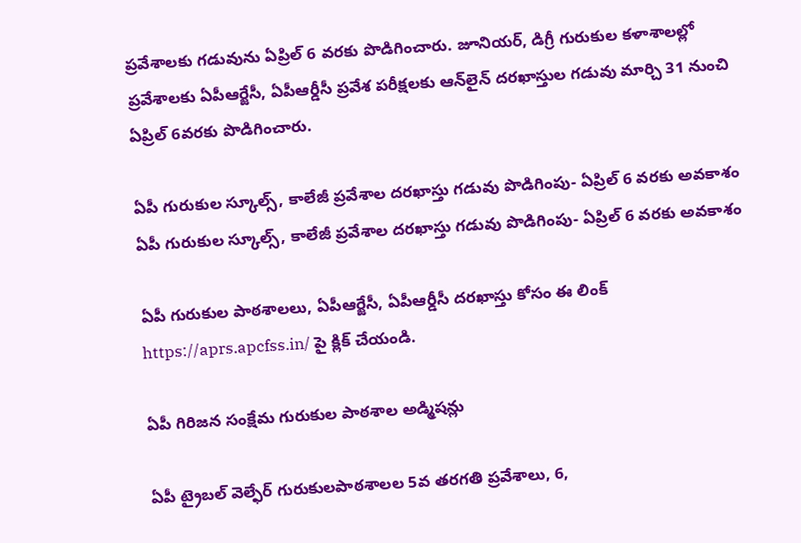ప్రవేశాలకు గడువును ఏప్రిల్ 6 వరకు పొడిగించారు. జూనియర్‌, డిగ్రీ గురుకుల కళాశాలల్లో ప్రవేశాలకు ఏపీఆర్జేసీ, ఏపీఆర్డీసీ ప్రవేశ పరీక్షలకు ఆన్‌లైన్‌ దరఖాస్తుల గడువు మార్చి 31 నుంచి ఏప్రిల్‌ 6వరకు పొడిగించారు.

ఏపీ గురుకుల స్కూల్స్, కాలేజీ ప్రవేశాల దరఖాస్తు గడువు పొడిగింపు- ఏప్రిల్ 6 వరకు అవకాశం
ఏపీ గురుకుల స్కూల్స్, కాలేజీ ప్రవేశాల దరఖాస్తు గడువు పొడిగింపు- ఏప్రిల్ 6 వరకు అవకాశం

ఏపీ గురుకుల పాఠశాలలు, ఏపీఆర్జేసీ, ఏపీఆర్డీసీ దరఖాస్తు కోసం ఈ లింక్ https://aprs.apcfss.in/ పై క్లిక్ చేయండి.

ఏపీ గిరిజన సంక్షేమ గురుకుల పాఠశాల అడ్మిషన్లు

ఏపీ ట్రైబల్ వెల్ఫేర్ గురుకులపాఠశాలల 5వ తరగతి ప్రవేశాలు, 6,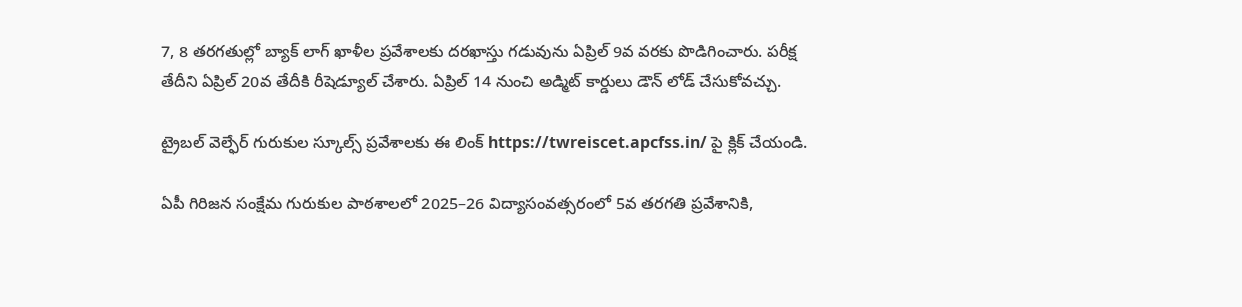7, 8 తరగతుల్లో బ్యాక్ లాగ్ ఖాళీల ప్రవేశాలకు దరఖాస్తు గడువును ఏప్రిల్ 9వ వరకు పొడిగించారు. పరీక్ష తేదీని ఏప్రిల్ 20వ తేదీకి రీషెడ్యూల్ చేశారు. ఏప్రిల్ 14 నుంచి అడ్మిట్ కార్డులు డౌన్ లోడ్ చేసుకోవచ్చు.

ట్రైబల్ వెల్ఫేర్ గురుకుల స్కూల్స్ ప్రవేశాలకు ఈ లింక్ https://twreiscet.apcfss.in/ పై క్లిక్ చేయండి.

ఏపీ గిరిజన సంక్షేమ గురుకుల పాఠశాలలో 2025–26 విద్యాసంవత్సరంలో 5వ తరగతి ప్రవేశానికి,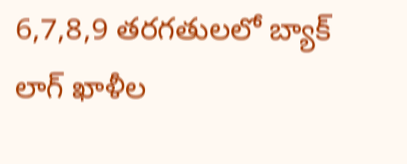6,7,8,9 తరగతులలో బ్యాక్‌ లాగ్‌ ఖాళీల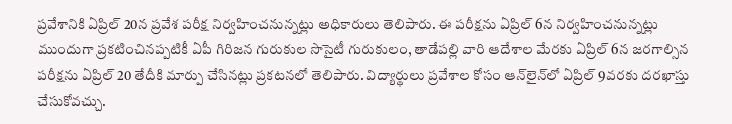ప్రవేశానికి ఏప్రిల్‌ 20న ప్రవేశ పరీక్ష నిర్వహించనున్నట్లు అధికారులు తెలిపారు. ఈ పరీక్షను ఏప్రిల్‌ 6న నిర్వహించనున్నట్లు ముందుగా ప్రకటించినప్పటికీ ఏపీ గిరిజన గురుకుల సొసైటీ గురుకులం, తాడేపల్లి వారి ఆదేశాల మేరకు ఏప్రిల్‌ 6న జరగాల్సిన పరీక్షను ఏప్రిల్‌ 20 తేదీకి మార్పు చేసినట్లు ప్రకటనలో తెలిపారు. విద్యార్థులు ప్రవేశాల కోసం ఆన్‌లైన్‌లో ఏప్రిల్‌ 9వరకు దరఖాస్తు చేసుకోవచ్చు.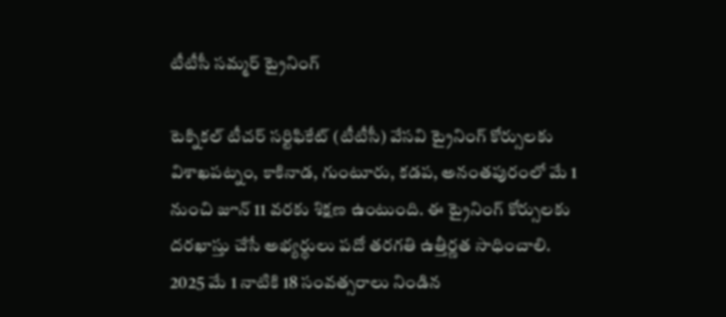టీటీసీ సమ్మర్ ట్రైనింగ్

టెక్నిక‌ల్ టీచ‌ర్ స‌ర్టిఫికేట్ (టీటీసీ) వేస‌వి ట్రైనింగ్ కోర్సుల‌కు విశాఖ‌ప‌ట్నం, కాకినాడ‌, గుంటూరు, క‌డ‌ప‌, అనంత‌పురంలో మే 1 నుంచి జూన్ 11 వ‌ర‌కు శిక్ష‌ణ ఉంటుంది. ఈ ట్రైనింగ్ కోర్సుల‌కు ద‌ర‌ఖాస్తు చేసే అభ్య‌ర్థులు ప‌దో త‌ర‌గ‌తి ఉత్తీర్ణ‌త సాధించాలి. 2025 మే 1 నాటికి 18 సంవ‌త్స‌రాలు నిండిన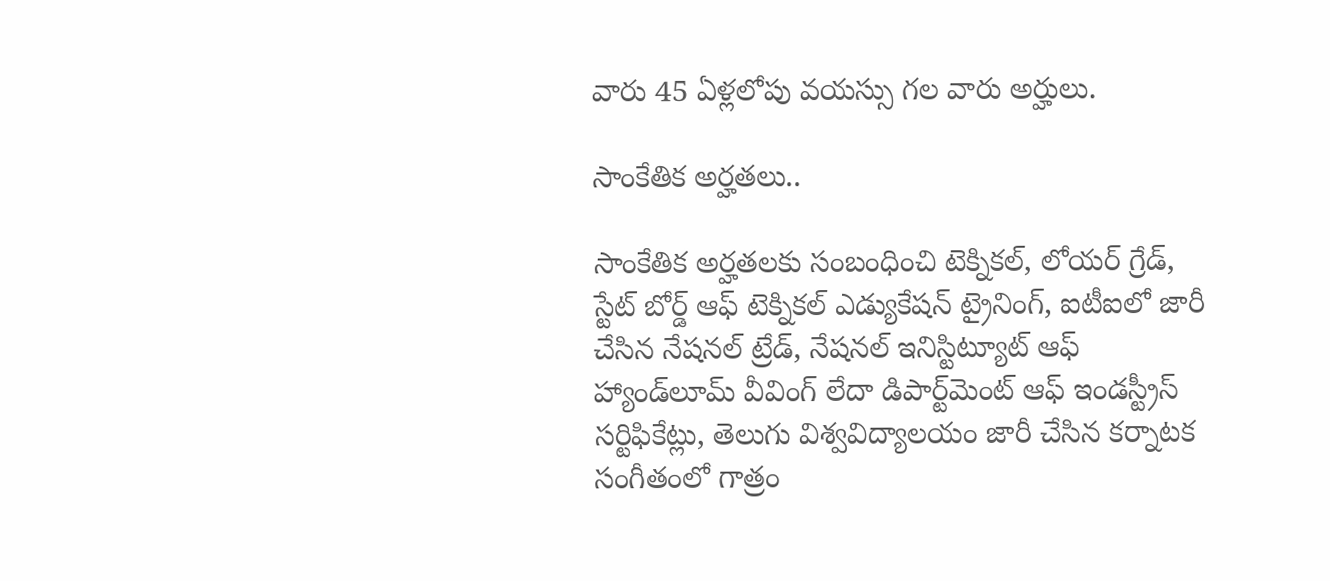వారు 45 ఏళ్ల‌లోపు వ‌య‌స్సు గ‌ల వారు అర్హులు.

సాంకేతిక అర్హత‌లు..

సాంకేతిక అర్హత‌లకు సంబంధించి టెక్నిక‌ల్, లోయ‌ర్ గ్రేడ్‌, స్టేట్ బోర్డ్ ఆఫ్ టెక్నిక‌ల్ ఎడ్యుకేష‌న్ ట్రైనింగ్‌, ఐటీఐలో జారీ చేసిన నేష‌న‌ల్ ట్రేడ్‌, నేష‌న‌ల్ ఇనిస్టిట్యూట్ ఆఫ్ హ్యాండ్‌లూమ్ వీవింగ్ లేదా డిపార్ట్‌మెంట్ ఆఫ్ ఇండ‌స్ట్రీస్ స‌ర్టిఫికేట్లు, తెలుగు విశ్వ‌విద్యాల‌యం జారీ చేసిన క‌ర్నాట‌క సంగీతంలో గాత్రం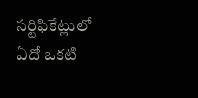స‌ర్టిఫికేట్లులో ఏదో ఒక‌టి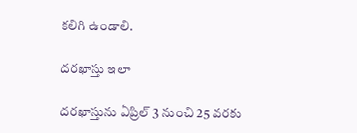క‌లిగి ఉండాలి.

ద‌ర‌ఖాస్తు ఇలా

ద‌ర‌ఖాస్తును ఏప్రిల్ 3 నుంచి 25 వ‌ర‌కు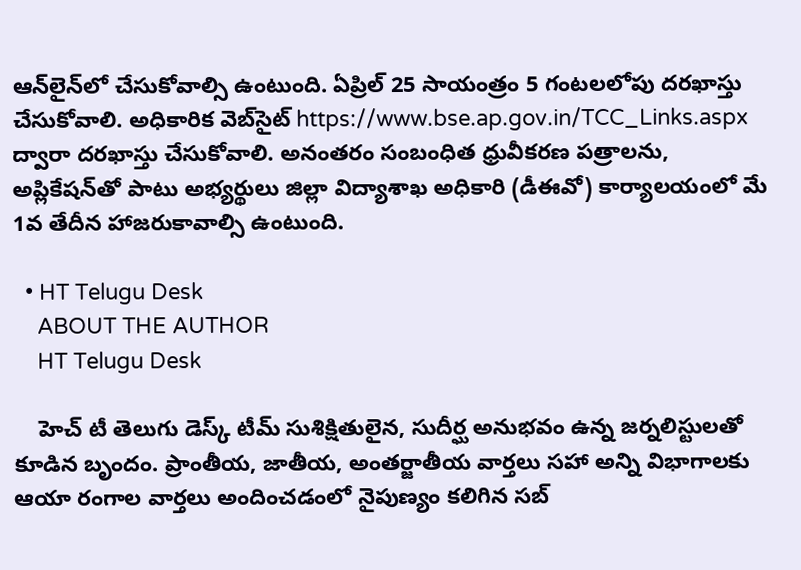ఆన్‌లైన్‌లో చేసుకోవాల్సి ఉంటుంది. ఏప్రిల్ 25 సాయంత్రం 5 గంట‌లలోపు ద‌ర‌ఖాస్తు చేసుకోవాలి. అధికారిక వెబ్‌సైట్ https://www.bse.ap.gov.in/TCC_Links.aspx ద్వారా ద‌ర‌ఖాస్తు చేసుకోవాలి. అనంత‌రం సంబంధిత ధ్రువీక‌ర‌ణ ప‌త్రాల‌ను, అప్లికేష‌న్‌తో పాటు అభ్య‌ర్థులు జిల్లా విద్యాశాఖ అధికారి (డీఈవో) కార్యాలయంలో మే 1వ తేదీన హాజ‌రుకావాల్సి ఉంటుంది.

  • HT Telugu Desk
    ABOUT THE AUTHOR
    HT Telugu Desk

    హెచ్ టీ తెలుగు డెస్క్ టీమ్ సుశిక్షితులైన, సుదీర్ఘ అనుభవం ఉన్న జర్నలిస్టులతో కూడిన బృందం. ప్రాంతీయ, జాతీయ, అంతర్జాతీయ వార్తలు సహా అన్ని విభాగాలకు ఆయా రంగాల వార్తలు అందించడంలో నైపుణ్యం కలిగిన సబ్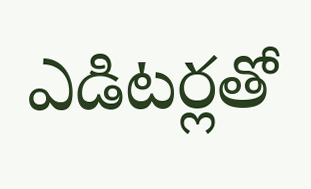ఎడిటర్లతో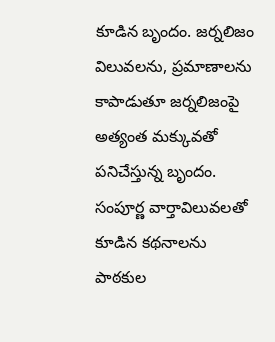కూడిన బృందం. జర్నలిజం విలువలను, ప్రమాణాలను కాపాడుతూ జర్నలిజంపై అత్యంత మక్కువతో పనిచేస్తున్న బృందం. సంపూర్ణ వార్తావిలువలతో కూడిన కథనాలను పాఠకుల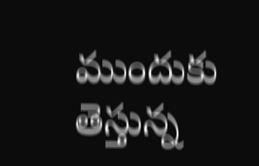ముందుకు తెస్తున్న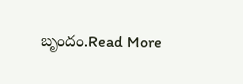బృందం.Read More